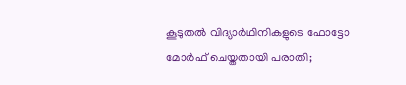കൂടുതൽ വിദ്യാർഥിനികളുടെ ഫോട്ടോ മോർഫ് ചെയ്തതായി പരാതി;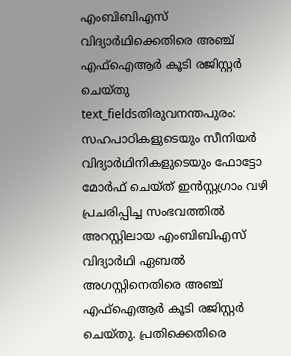എംബിബിഎസ് വിദ്യാർഥിക്കെതിരെ അഞ്ച് എഫ്ഐആർ കൂടി രജിസ്റ്റർ ചെയ്തു
text_fieldsതിരുവനന്തപുരം: സഹപാഠികളുടെയും സീനിയർ വിദ്യാർഥിനികളുടെയും ഫോട്ടോ മോർഫ് ചെയ്ത് ഇൻസ്റ്റഗ്രാം വഴി പ്രചരിപ്പിച്ച സംഭവത്തിൽ അറസ്റ്റിലായ എംബിബിഎസ് വിദ്യാർഥി ഏബൽ അഗസ്റ്റിനെതിരെ അഞ്ച് എഫ്ഐആർ കൂടി രജിസ്റ്റർ ചെയ്തു. പ്രതിക്കെതിരെ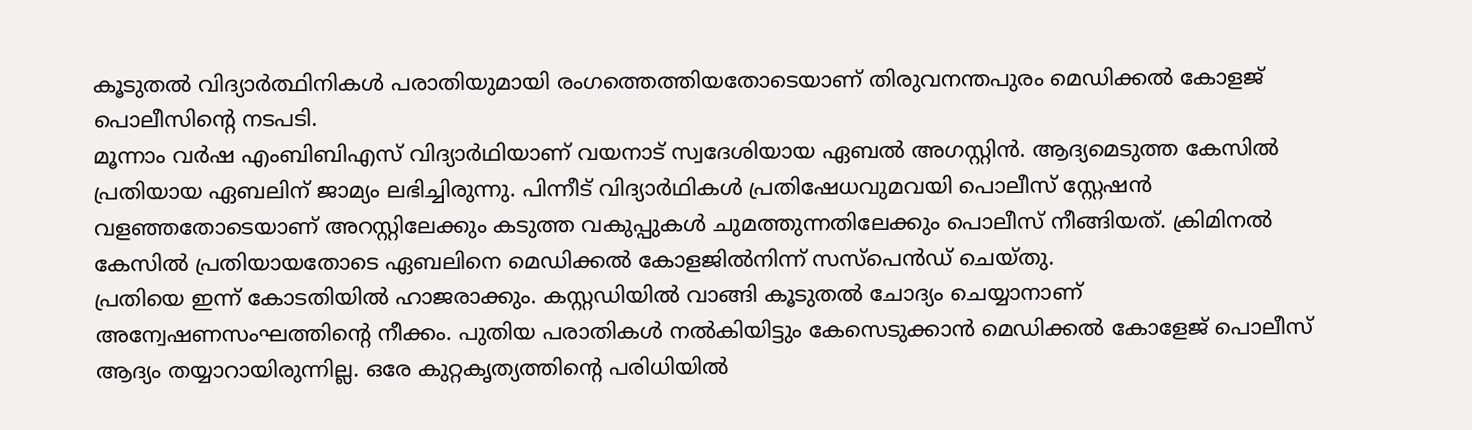കൂടുതൽ വിദ്യാർത്ഥിനികൾ പരാതിയുമായി രംഗത്തെത്തിയതോടെയാണ് തിരുവനന്തപുരം മെഡിക്കൽ കോളജ് പൊലീസിന്റെ നടപടി.
മൂന്നാം വർഷ എംബിബിഎസ് വിദ്യാർഥിയാണ് വയനാട് സ്വദേശിയായ ഏബൽ അഗസ്റ്റിൻ. ആദ്യമെടുത്ത കേസിൽ പ്രതിയായ ഏബലിന് ജാമ്യം ലഭിച്ചിരുന്നു. പിന്നീട് വിദ്യാർഥികൾ പ്രതിഷേധവുമവയി പൊലീസ് സ്റ്റേഷൻ വളഞ്ഞതോടെയാണ് അറസ്റ്റിലേക്കും കടുത്ത വകുപ്പുകൾ ചുമത്തുന്നതിലേക്കും പൊലീസ് നീങ്ങിയത്. ക്രിമിനൽ കേസിൽ പ്രതിയായതോടെ ഏബലിനെ മെഡിക്കൽ കോളജിൽനിന്ന് സസ്പെൻഡ് ചെയ്തു.
പ്രതിയെ ഇന്ന് കോടതിയിൽ ഹാജരാക്കും. കസ്റ്റഡിയിൽ വാങ്ങി കൂടുതൽ ചോദ്യം ചെയ്യാനാണ് അന്വേഷണസംഘത്തിന്റെ നീക്കം. പുതിയ പരാതികൾ നൽകിയിട്ടും കേസെടുക്കാൻ മെഡിക്കൽ കോളേജ് പൊലീസ് ആദ്യം തയ്യാറായിരുന്നില്ല. ഒരേ കുറ്റകൃത്യത്തിന്റെ പരിധിയിൽ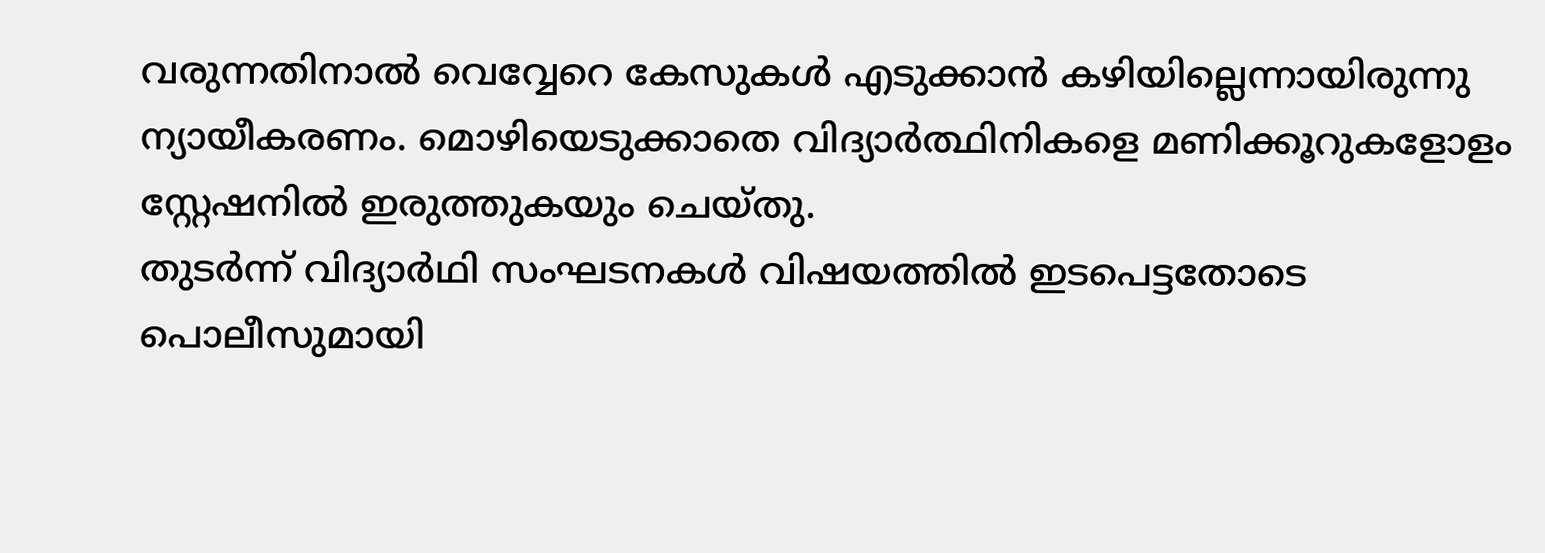വരുന്നതിനാൽ വെവ്വേറെ കേസുകൾ എടുക്കാൻ കഴിയില്ലെന്നായിരുന്നു ന്യായീകരണം. മൊഴിയെടുക്കാതെ വിദ്യാർത്ഥിനികളെ മണിക്കൂറുകളോളം സ്റ്റേഷനിൽ ഇരുത്തുകയും ചെയ്തു.
തുടർന്ന് വിദ്യാർഥി സംഘടനകൾ വിഷയത്തിൽ ഇടപെട്ടതോടെ പൊലീസുമായി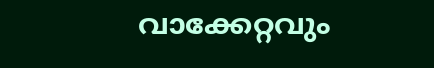വാക്കേറ്റവും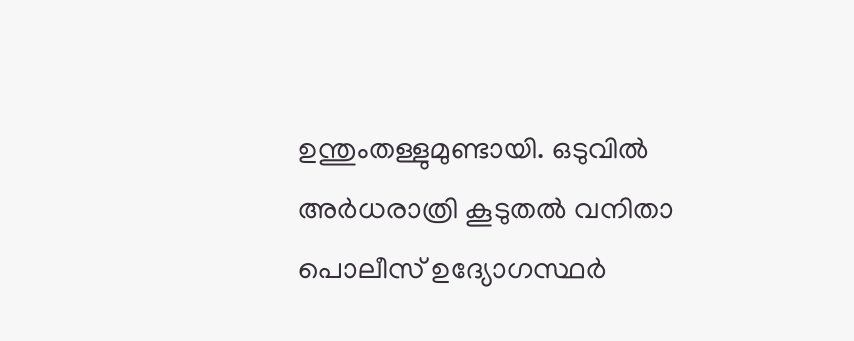ഉന്തുംതള്ളുമുണ്ടായി. ഒടുവിൽ അർധരാത്രി കൂടുതൽ വനിതാ പൊലീസ് ഉദ്യോഗസ്ഥർ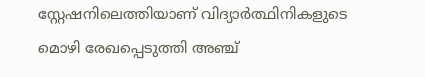സ്റ്റേഷനിലെത്തിയാണ് വിദ്യാർത്ഥിനികളുടെ മൊഴി രേഖപ്പെടുത്തി അഞ്ച്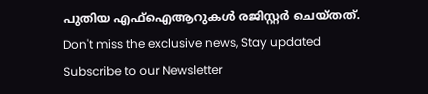പുതിയ എഫ്ഐആറുകൾ രജിസ്റ്റർ ചെയ്തത്.
Don't miss the exclusive news, Stay updated
Subscribe to our Newsletter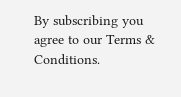By subscribing you agree to our Terms & Conditions.